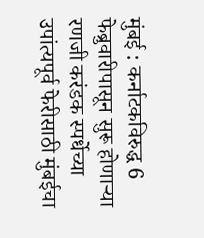मुंबई : कर्नाटकविरुद्ध 6 फेब्रुवारीपासून सुरू होणाऱ्या रणजी करंडक स्पर्धेच्या उपांत्यपूर्व फेरीसाठी मुंबईचा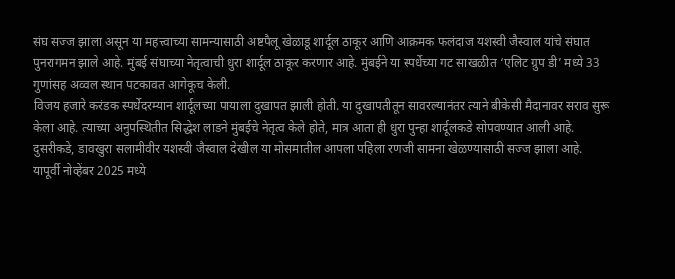संघ सज्ज झाला असून या महत्त्वाच्या सामन्यासाठी अष्टपैलू खेळाडू शार्दूल ठाकूर आणि आक्रमक फलंदाज यशस्वी जैस्वाल यांचे संघात पुनरागमन झाले आहे. मुंबई संघाच्या नेतृत्वाची धुरा शार्दूल ठाकूर करणार आहे. मुंबईने या स्पर्धेच्या गट साखळीत ‘एलिट ग्रुप डी’ मध्ये 33 गुणांसह अव्वल स्थान पटकावत आगेकूच केली.
विजय हजारे करंडक स्पर्धेदरम्यान शार्दूलच्या पायाला दुखापत झाली होती. या दुखापतीतून सावरल्यानंतर त्याने बीकेसी मैदानावर सराव सुरू केला आहे. त्याच्या अनुपस्थितीत सिद्धेश लाडने मुंबईचे नेतृत्व केले होते, मात्र आता ही धुरा पुन्हा शार्दूलकडे सोपवण्यात आली आहे. दुसरीकडे, डावखुरा सलामीवीर यशस्वी जैस्वाल देखील या मोसमातील आपला पहिला रणजी सामना खेळण्यासाठी सज्ज झाला आहे. यापूर्वी नोव्हेंबर 2025 मध्ये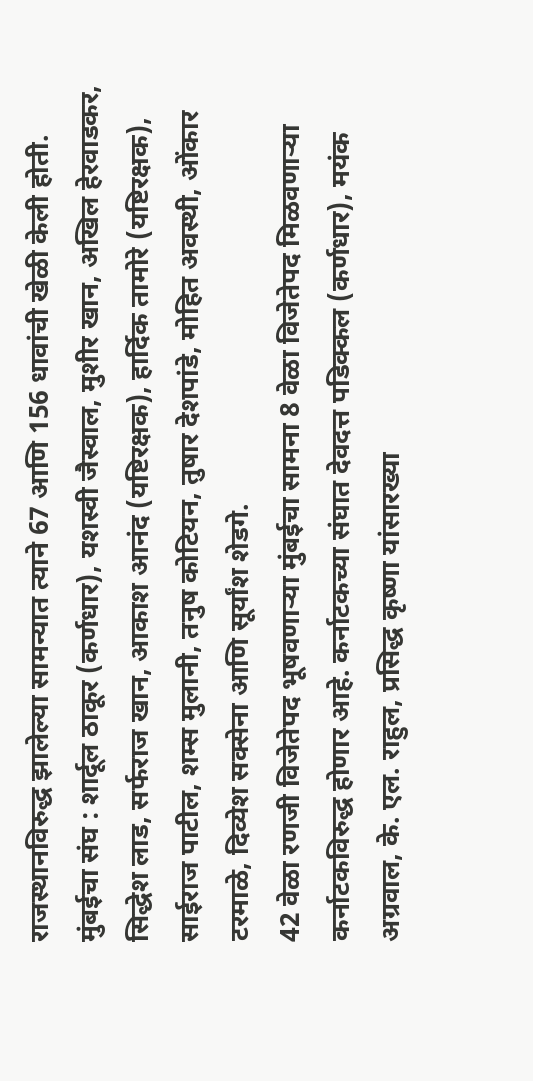राजस्थानविरुद्ध झालेल्या सामन्यात त्याने 67 आणि 156 धावांची खेळी केली होती.
मुंबईचा संघ : शार्दूल ठाकूर (कर्णधार), यशस्वी जैस्वाल, मुशीर खान, अखिल हेरवाडकर, सिद्धेश लाड, सर्फराज खान, आकाश आनंद (यष्टिरक्षक), हार्दिक तामोरे (यष्टिरक्षक), साईराज पाटील, शम्स मुलानी, तनुष कोटियन, तुषार देशपांडे, मोहित अवस्थी, ओंकार टरमाळे, दिव्येश सक्सेना आणि सूर्यांश शेडगे.
42 वेळा रणजी विजेतेपद भूषवणाऱ्या मुंबईचा सामना 8 वेळा विजेतेपद मिळवणाऱ्या कर्नाटकविरुद्ध होणार आहे. कर्नाटकच्या संघात देवदत्त पडिक्कल (कर्णधार), मयंक अग्रवाल, के. एल. राहुल, प्रसिद्ध कृष्णा यांसारख्या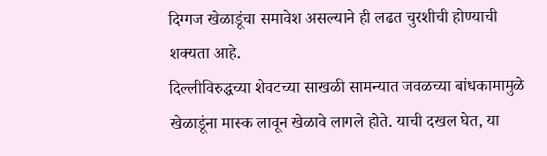दिग्गज खेळाडूंचा समावेश असल्याने ही लढत चुरशीची होण्याची शक्यता आहे.
दिल्लीविरुद्धच्या शेवटच्या साखळी सामन्यात जवळच्या बांधकामामुळे खेळाडूंना मास्क लावून खेळावे लागले होते. याची दखल घेत, या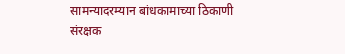सामन्यादरम्यान बांधकामाच्या ठिकाणी संरक्षक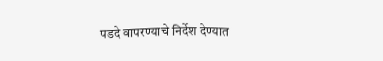पडदे वापरण्याचे निर्देश देण्यात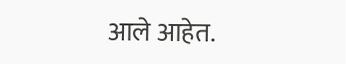आले आहेत.